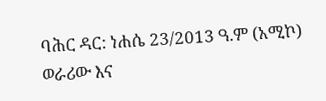ባሕር ዳር: ነሐሴ 23/2013 ዓ.ም (አሚኮ) ወራሪው እና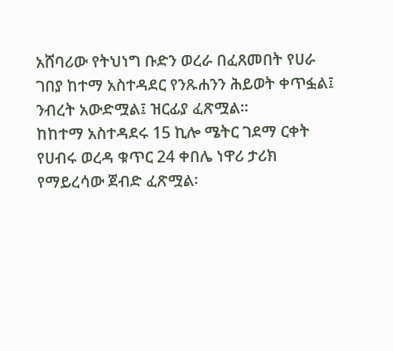አሸባሪው የትህነግ ቡድን ወረራ በፈጸመበት የሀራ ገበያ ከተማ አስተዳደር የንጹሐንን ሕይወት ቀጥፏል፤ ንብረት አውድሟል፤ ዝርፊያ ፈጽሟል፡፡
ከከተማ አስተዳደሩ 15 ኪሎ ሜትር ገደማ ርቀት የሀብሩ ወረዳ ቁጥር 24 ቀበሌ ነዋሪ ታሪክ የማይረሳው ጀብድ ፈጽሟል፡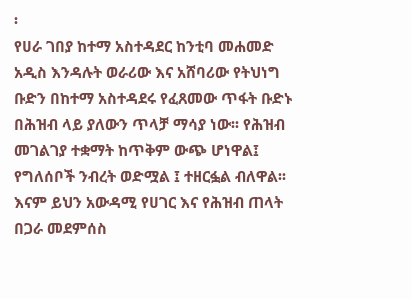፡
የሀራ ገበያ ከተማ አስተዳደር ከንቲባ መሐመድ አዲስ እንዳሉት ወራሪው እና አሸባሪው የትህነግ ቡድን በከተማ አስተዳደሩ የፈጸመው ጥፋት ቡድኑ በሕዝብ ላይ ያለውን ጥላቻ ማሳያ ነው፡፡ የሕዝብ መገልገያ ተቋማት ከጥቅም ውጭ ሆነዋል፤ የግለሰቦች ንብረት ወድሟል ፤ ተዘርፏል ብለዋል፡፡ እናም ይህን አውዳሚ የሀገር እና የሕዝብ ጠላት በጋራ መደምሰስ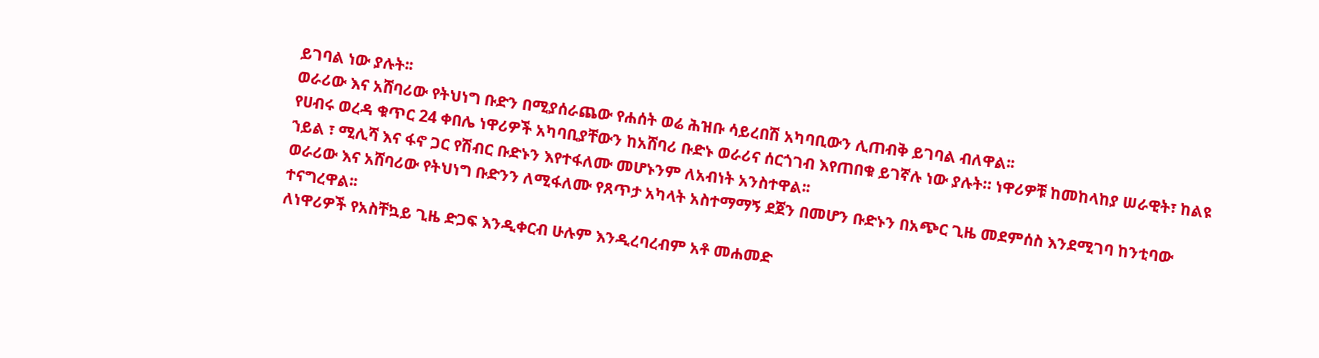ይገባል ነው ያሉት፡፡
ወራሪው እና አሸባሪው የትህነግ ቡድን በሚያሰራጨው የሐሰት ወሬ ሕዝቡ ሳይረበሽ አካባቢውን ሊጠብቅ ይገባል ብለዋል፡፡
የሀብሩ ወረዳ ቁጥር 24 ቀበሌ ነዋሪዎች አካባቢያቸውን ከአሸባሪ ቡድኑ ወራሪና ሰርጎገብ እየጠበቁ ይገኛሉ ነው ያሉት። ነዋሪዎቹ ከመከላከያ ሠራዊት፣ ከልዩ ኀይል ፣ ሚሊሻ እና ፋኖ ጋር የሽብር ቡድኑን እየተፋለሙ መሆኑንም ለአብነት አንስተዋል፡፡
ወራሪው እና አሸባሪው የትህነግ ቡድንን ለሚፋለሙ የጸጥታ አካላት አስተማማኝ ደጀን በመሆን ቡድኑን በአጭር ጊዜ መደምሰስ እንደሚገባ ከንቲባው ተናግረዋል፡፡
ለነዋሪዎች የአስቸኳይ ጊዜ ድጋፍ እንዲቀርብ ሁሉም እንዲረባረብም አቶ መሐመድ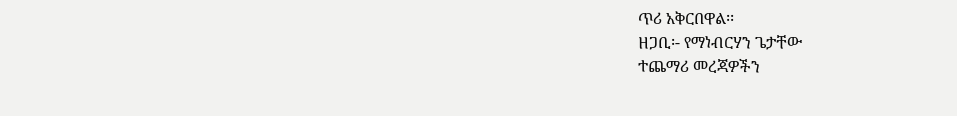ጥሪ አቅርበዋል፡፡
ዘጋቢ፡- የማነብርሃን ጌታቸው
ተጨማሪ መረጃዎችን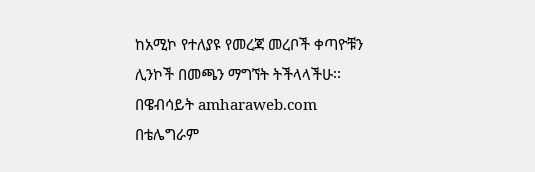ከአሚኮ የተለያዩ የመረጃ መረቦች ቀጣዮቹን ሊንኮች በመጫን ማግኘት ትችላላችሁ፡፡
በዌብሳይት amharaweb.com
በቴሌግራም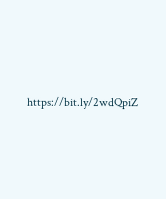https://bit.ly/2wdQpiZ